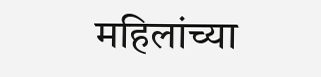महिलांच्या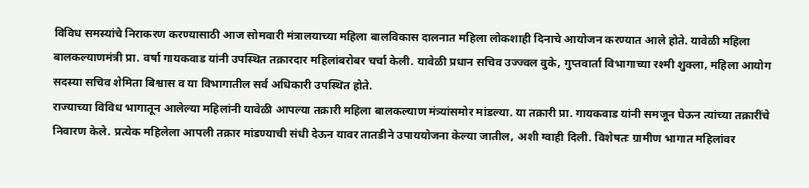विविध समस्यांचे निराकरण करण्यासाठी आज सोमवारी मंत्रालयाच्या महिला बालविकास दालनात महिला लोकशाही दिनाचे आयोजन करण्यात आले होते. यावेळी महिला बालकल्याणमंत्री प्रा. वर्षा गायकवाड यांनी उपस्थित तक्रारदार महिलांबरोबर चर्चा केली. यावेळी प्रधान सचिव उज्ज्वल वुके, गुप्तवार्ता विभागाच्या रश्मी शुक्ला, महिला आयोग सदस्या सचिव शेमिता बिश्वास व या विभागातील सर्व अधिकारी उपस्थित होते.
राज्याच्या विविध भागातून आलेल्या महिलांनी यावेळी आपल्या तक्रारी महिला बालकल्याण मंत्र्यांसमोर मांडल्या. या तक्रारी प्रा. गायकवाड यांनी समजून घेऊन त्यांच्या तक्रारींचे निवारण केले. प्रत्येक महिलेला आपली तक्रार मांडण्याची संधी देऊन यावर तातडीने उपाययोजना केल्या जातील, अशी ग्वाही दिली. विशेषतः ग्रामीण भागात महिलांवर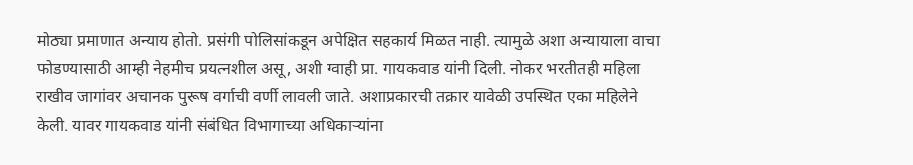मोठ्या प्रमाणात अन्याय होतो. प्रसंगी पोलिसांकडून अपेक्षित सहकार्य मिळत नाही. त्यामुळे अशा अन्यायाला वाचा फोडण्यासाठी आम्ही नेहमीच प्रयत्नशील असू, अशी ग्वाही प्रा. गायकवाड यांनी दिली. नोकर भरतीतही महिला राखीव जागांवर अचानक पुरूष वर्गाची वर्णी लावली जाते. अशाप्रकारची तक्रार यावेळी उपस्थित एका महिलेने केली. यावर गायकवाड यांनी संबंधित विभागाच्या अधिकाऱ्यांना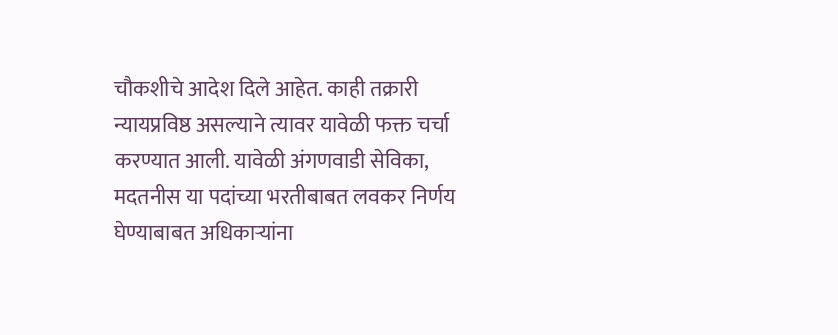चौकशीचे आदेश दिले आहेत. काही तक्रारी न्यायप्रविष्ठ असल्याने त्यावर यावेळी फक्त चर्चा करण्यात आली. यावेळी अंगणवाडी सेविका, मदतनीस या पदांच्या भरतीबाबत लवकर निर्णय घेण्याबाबत अधिकाऱ्यांना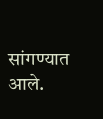सांगण्यात आले.